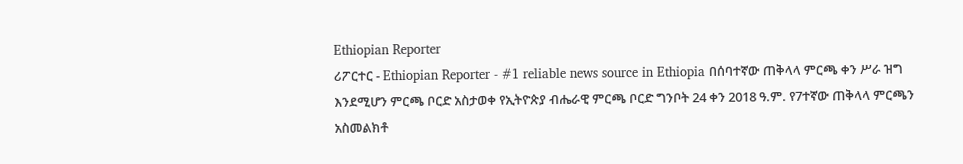Ethiopian Reporter
ሪፖርተር - Ethiopian Reporter - #1 reliable news source in Ethiopia በሰባተኛው ጠቅላላ ምርጫ ቀን ሥራ ዝግ እንደሚሆን ምርጫ ቦርድ አስታወቀ የኢትዮጵያ ብሔራዊ ምርጫ ቦርድ ግንቦት 24 ቀን 2018 ዓ.ም. የ7ተኛው ጠቅላላ ምርጫን አስመልክቶ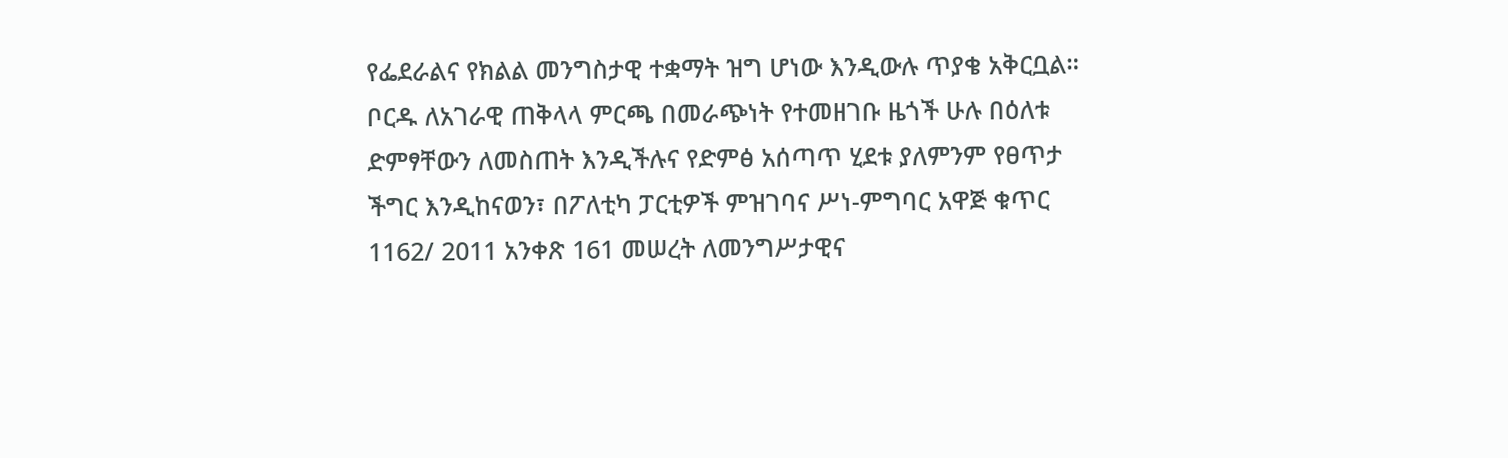የፌደራልና የክልል መንግስታዊ ተቋማት ዝግ ሆነው እንዲውሉ ጥያቄ አቅርቧል። ቦርዱ ለአገራዊ ጠቅላላ ምርጫ በመራጭነት የተመዘገቡ ዜጎች ሁሉ በዕለቱ ድምፃቸውን ለመስጠት እንዲችሉና የድምፅ አሰጣጥ ሂደቱ ያለምንም የፀጥታ ችግር እንዲከናወን፣ በፖለቲካ ፓርቲዎች ምዝገባና ሥነ-ምግባር አዋጅ ቁጥር 1162/ 2011 አንቀጽ 161 መሠረት ለመንግሥታዊና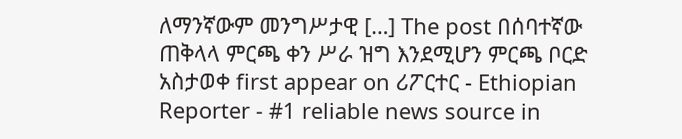ለማንኛውም መንግሥታዊ […] The post በሰባተኛው ጠቅላላ ምርጫ ቀን ሥራ ዝግ እንደሚሆን ምርጫ ቦርድ አስታወቀ first appear on ሪፖርተር - Ethiopian Reporter - #1 reliable news source in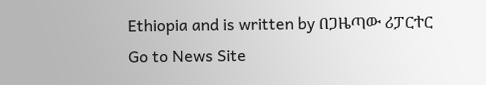Ethiopia and is written by በጋዜጣው ሪፓርተር
Go to News Site